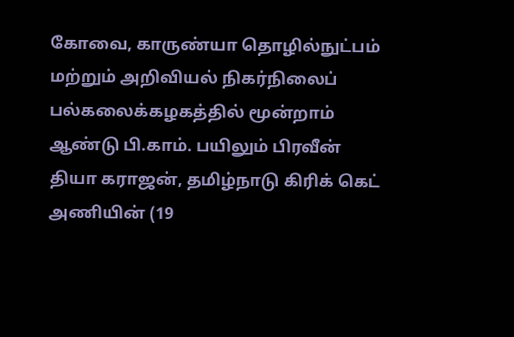கோவை, காருண்யா தொழில்நுட்பம் மற்றும் அறிவியல் நிகர்நிலைப் பல்கலைக்கழகத்தில் மூன்றாம் ஆண்டு பி.காம். பயிலும் பிரவீன் தியா கராஜன், தமிழ்நாடு கிரிக் கெட் அணியின் (19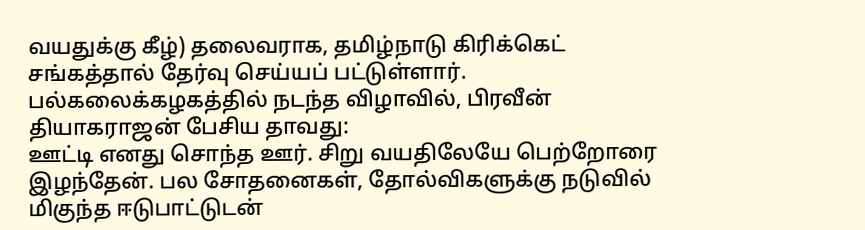வயதுக்கு கீழ்) தலைவராக, தமிழ்நாடு கிரிக்கெட் சங்கத்தால் தேர்வு செய்யப் பட்டுள்ளார்.
பல்கலைக்கழகத்தில் நடந்த விழாவில், பிரவீன் தியாகராஜன் பேசிய தாவது:
ஊட்டி எனது சொந்த ஊர். சிறு வயதிலேயே பெற்றோரை இழந்தேன். பல சோதனைகள், தோல்விகளுக்கு நடுவில் மிகுந்த ஈடுபாட்டுடன்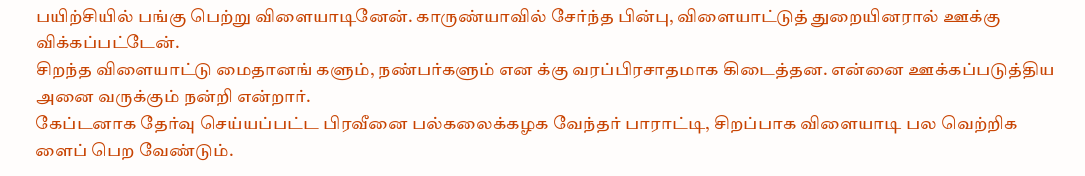பயிற்சியில் பங்கு பெற்று விளையாடினேன். காருண்யாவில் சேர்ந்த பின்பு, விளையாட்டுத் துறையினரால் ஊக்கு விக்கப்பட்டேன்.
சிறந்த விளையாட்டு மைதானங் களும், நண்பர்களும் என க்கு வரப்பிரசாதமாக கிடைத்தன. என்னை ஊக்கப்படுத்திய அனை வருக்கும் நன்றி என்றார்.
கேப்டனாக தேர்வு செய்யப்பட்ட பிரவீனை பல்கலைக்கழக வேந்தர் பாராட்டி, சிறப்பாக விளையாடி பல வெற்றிக ளைப் பெற வேண்டும்.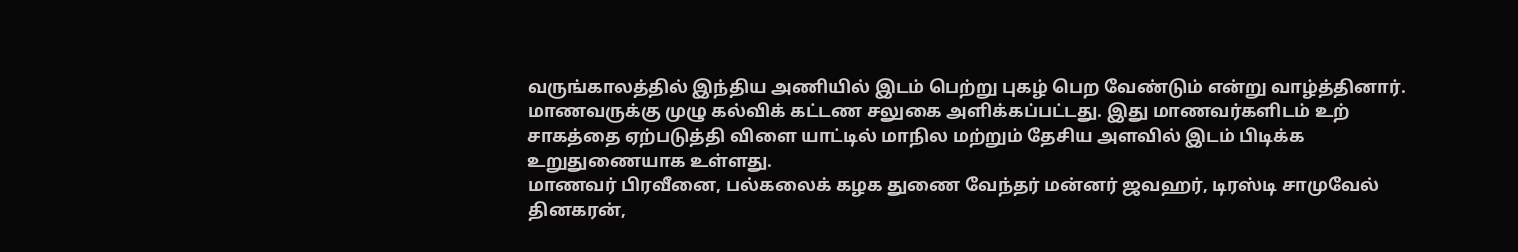வருங்காலத்தில் இந்திய அணியில் இடம் பெற்று புகழ் பெற வேண்டும் என்று வாழ்த்தினார். மாணவருக்கு முழு கல்விக் கட்டண சலுகை அளிக்கப்பட்டது. இது மாணவர்களிடம் உற் சாகத்தை ஏற்படுத்தி விளை யாட்டில் மாநில மற்றும் தேசிய அளவில் இடம் பிடிக்க உறுதுணையாக உள்ளது.
மாணவர் பிரவீனை, பல்கலைக் கழக துணை வேந்தர் மன்னர் ஜவஹர், டிரஸ்டி சாமுவேல் தினகரன்,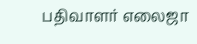பதிவாளர் எலைஜா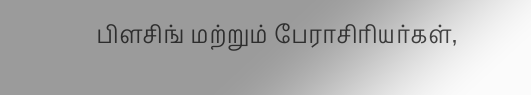பிளசிங் மற்றும் பேராசிரியர்கள்,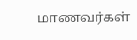மாணவர்கள்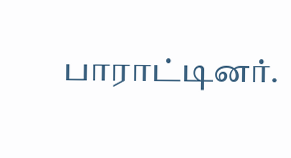பாராட்டினர்.